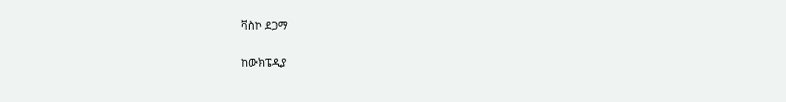ቫስኮ ደጋማ

ከውክፔዲያ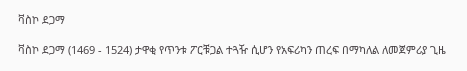ቫስኮ ደጋማ

ቫስኮ ደጋማ (1469 - 1524) ታዋቂ የጥንቱ ፖርቹጋል ተጓዥ ሲሆን የአፍሪካን ጠረፍ በማካለል ለመጀምሪያ ጊዜ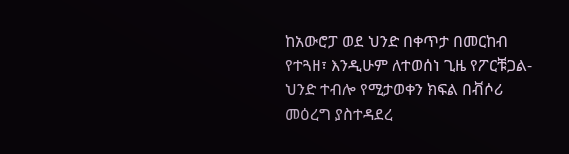ከአውሮፓ ወደ ህንድ በቀጥታ በመርከብ የተጓዘ፣ እንዲሁም ለተወሰነ ጊዜ የፖርቹጋል-ህንድ ተብሎ የሚታወቀን ክፍል በቭሶሪ መዕረግ ያስተዳደረ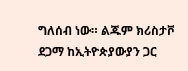ግለሰብ ነው። ልጁም ክሪስታቮ ደጋማ ከኢትዮጵያውያን ጋር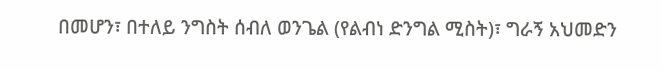በመሆን፣ በተለይ ንግስት ሰብለ ወንጌል (የልብነ ድንግል ሚስት)፣ ግራኝ አህመድን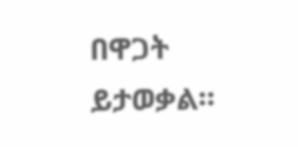በዋጋት ይታወቃል።